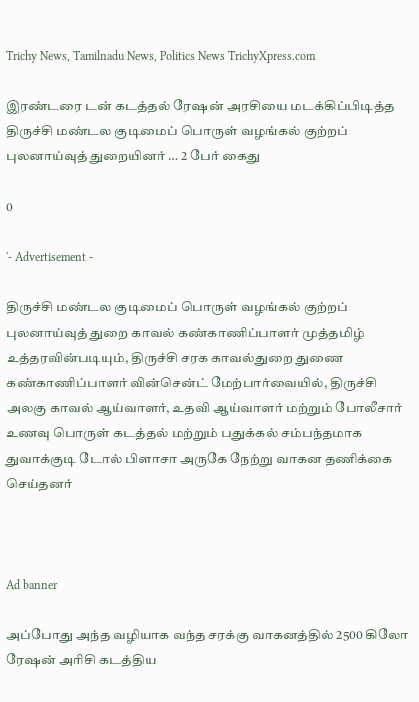Trichy News, Tamilnadu News, Politics News TrichyXpress.com

இரண்டரை டன் கடத்தல் ரேஷன் அரசியை மடக்கிப்பிடித்த திருச்சி மண்டல குடிமைப் பொருள் வழங்கல் குற்றப் புலனாய்வுத் துறையினர் … 2 பேர் கைது

0

'- Advertisement -

திருச்சி மண்டல குடிமைப் பொருள் வழங்கல் குற்றப் புலனாய்வுத் துறை காவல் கண்காணிப்பாளர் முத்தமிழ் உத்தரவின்படியும், திருச்சி சரக காவல்துறை துணை கண்காணிப்பாளர் வின்சென்ட் மேற்பார்வையில், திருச்சி அலகு காவல் ஆய்வாளர், உதவி ஆய்வாளர் மற்றும் போலீசார் உணவு பொருள் கடத்தல் மற்றும் பதுக்கல் சம்பந்தமாக துவாக்குடி டோல் பிளாசா அருகே நேற்று வாகன தணிக்கை செய்தனர்



Ad banner

அப்போது அந்த வழியாக வந்த சரக்கு வாகனத்தில் 2500 கிலோ ரேஷன் அரிசி கடத்திய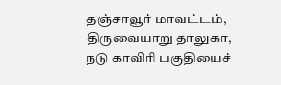தஞ்சாவூர் மாவட்டம், திருவையாறு தாலுகா, நடு காவிரி பகுதியைச்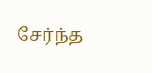சேர்ந்த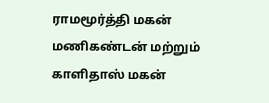ராமமூர்த்தி மகன் மணிகண்டன் மற்றும் காளிதாஸ் மகன்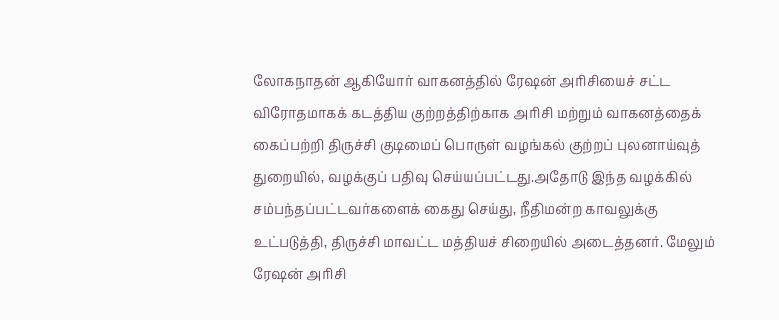லோகநாதன் ஆகியோர் வாகனத்தில் ரேஷன் அரிசியைச் சட்ட விரோதமாகக் கடத்திய குற்றத்திற்காக அரிசி மற்றும் வாகனத்தைக் கைப்பற்றி திருச்சி குடிமைப் பொருள் வழங்கல் குற்றப் புலனாய்வுத் துறையில், வழக்குப் பதிவு செய்யப்பட்டது.அதோடு இந்த வழக்கில் சம்பந்தப்பட்டவர்களைக் கைது செய்து, நீதிமன்ற காவலுக்கு உட்படுத்தி, திருச்சி மாவட்ட மத்தியச் சிறையில் அடைத்தனர். மேலும் ரேஷன் அரிசி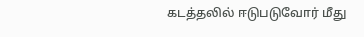கடத்தலில் ஈடுபடுவோர் மீது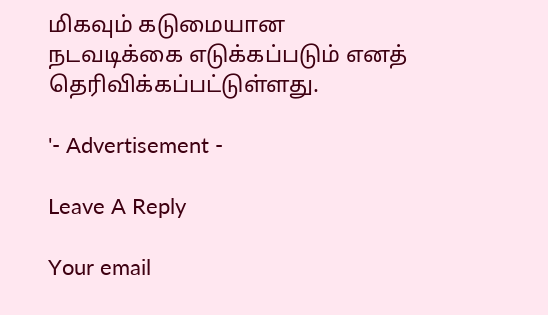மிகவும் கடுமையான நடவடிக்கை எடுக்கப்படும் எனத் தெரிவிக்கப்பட்டுள்ளது.

'- Advertisement -

Leave A Reply

Your email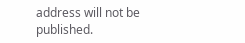address will not be published.